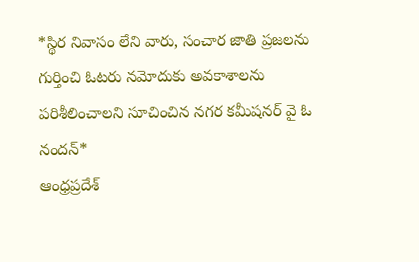*స్థిర నివాసం లేని వారు, సంచార జాతి ప్రజలను గుర్తించి ఓటరు నమోదుకు అవకాశాలను పరిశీలించాలని సూచించిన నగర కమీషనర్ వై ఓ నందన్*
ఆంధ్రప్రదేశ్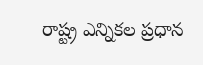రాష్ట్ర ఎన్నికల ప్రధాన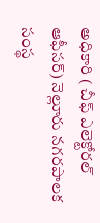అధికారి ( చీఫ్ ఎలెక్టోరల్ ఆఫీసర్) నెల్లూరు నగరపాలక సంస్థ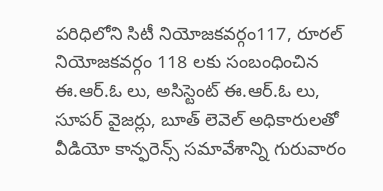పరిధిలోని సిటీ నియోజకవర్గం117, రూరల్ నియోజకవర్గం 118 లకు సంబంధించిన ఈ.ఆర్.ఓ లు, అసిస్టెంట్ ఈ.ఆర్.ఓ లు, సూపర్ వైజర్లు, బూత్ లెవెల్ అధికారులతో వీడియో కాన్ఫరెన్స్ సమావేశాన్ని గురువారం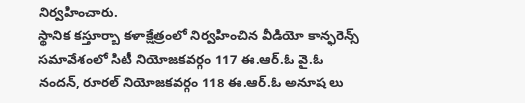నిర్వహించారు.
స్థానిక కస్తూర్బా కళాక్షేత్రంలో నిర్వహించిన వీడియో కాన్ఫరెన్స్ సమావేశంలో సిటీ నియోజకవర్గం 117 ఈ.ఆర్.ఓ వై.ఓ నందన్, రూరల్ నియోజకవర్గం 118 ఈ.ఆర్.ఓ అనూష లు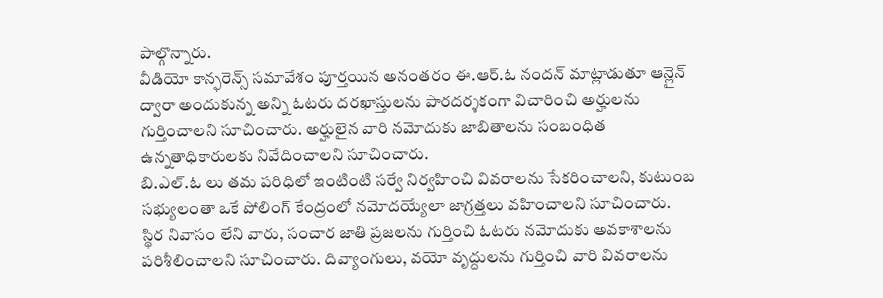పాల్గొన్నారు.
వీడియో కాన్ఫరెన్స్ సమావేశం పూర్తయిన అనంతరం ఈ.ఆర్.ఓ నందన్ మాట్లాడుతూ ఆన్లైన్ ద్వారా అందుకున్న అన్ని ఓటరు దరఖాస్తులను పారదర్శకంగా విచారించి అర్హులను గుర్తించాలని సూచించారు. అర్హులైన వారి నమోదుకు జాబితాలను సంబంధిత ఉన్నతాధికారులకు నివేదించాలని సూచించారు.
బి.ఎల్.ఓ లు తమ పరిధిలో ఇంటింటి సర్వే నిర్వహించి వివరాలను సేకరించాలని, కుటుంబ సభ్యులంతా ఒకే పోలింగ్ కేంద్రంలో నమోదయ్యేలా జాగ్రత్తలు వహించాలని సూచించారు.
స్థిర నివాసం లేని వారు, సంచార జాతి ప్రజలను గుర్తించి ఓటరు నమోదుకు అవకాశాలను పరిశీలించాలని సూచించారు. దివ్యాంగులు, వయో వృద్దులను గుర్తించి వారి వివరాలను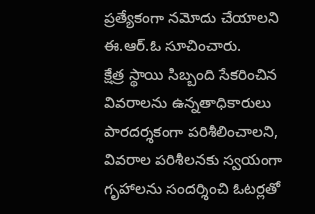ప్రత్యేకంగా నమోదు చేయాలని ఈ.ఆర్.ఓ సూచించారు.
క్షేత్ర స్థాయి సిబ్బంది సేకరించిన వివరాలను ఉన్నతాధికారులు పారదర్శకంగా పరిశీలించాలని, వివరాల పరిశీలనకు స్వయంగా గృహాలను సందర్శించి ఓటర్లతో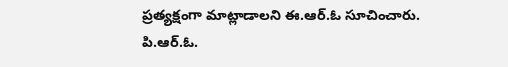ప్రత్యక్షంగా మాట్లాడాలని ఈ.ఆర్.ఓ సూచించారు.
పి.ఆర్.ఓ.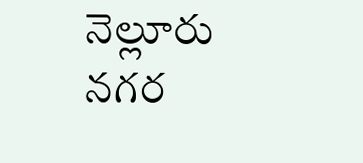నెల్లూరు నగర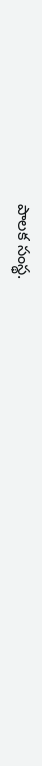పాలక సంస్థ.